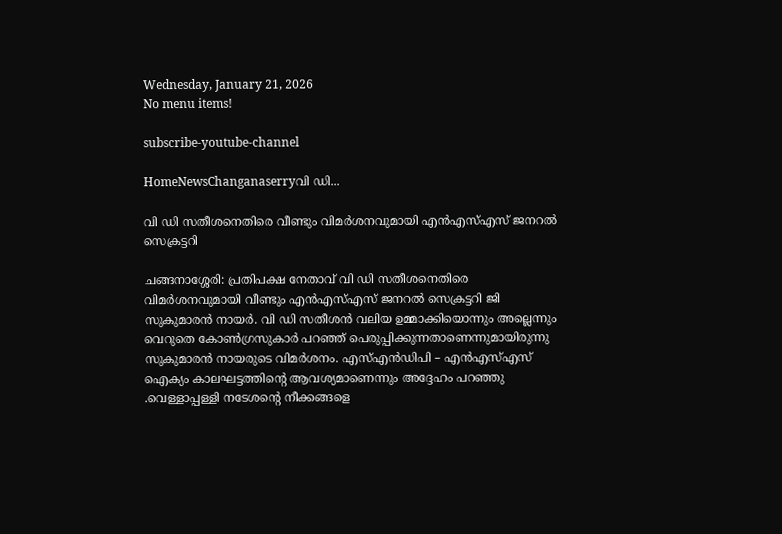Wednesday, January 21, 2026
No menu items!

subscribe-youtube-channel

HomeNewsChanganaserryവി ഡി...

വി ഡി സതീശനെതിരെ വീണ്ടും വിമര്‍ശനവുമായി എന്‍എസ്എസ് ജനറല്‍ സെക്രട്ടറി

ചങ്ങനാശ്ശേരി: പ്രതിപക്ഷ നേതാവ് വി ഡി സതീശനെതിരെ വിമര്‍ശനവുമായി വീണ്ടും എന്‍എസ്എസ് ജനറല്‍ സെക്രട്ടറി ജി സുകുമാരന്‍ നായര്‍. വി ഡി സതീശന്‍ വലിയ ഉമ്മാക്കിയൊന്നും അല്ലെന്നും വെറുതെ കോണ്‍ഗ്രസുകാര്‍ പറഞ്ഞ് പെരുപ്പിക്കുന്നതാണെന്നുമായിരുന്നു സുകുമാരന്‍ നായരുടെ വിമർശനം. എസ്എന്‍ഡിപി – എന്‍എസ്എസ് ഐക്യം കാലഘട്ടത്തിന്റെ ആവശ്യമാണെന്നും അദ്ദേഹം പറഞ്ഞു .വെള്ളാപ്പള്ളി നടേശന്റെ നീക്കങ്ങളെ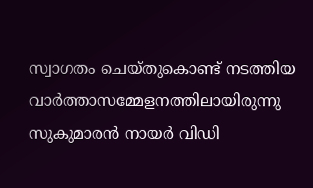സ്വാഗതം ചെയ്തുകൊണ്ട് നടത്തിയ വാര്‍ത്താസമ്മേളനത്തിലായിരുന്നു സുകുമാരന്‍ നായര്‍ വിഡി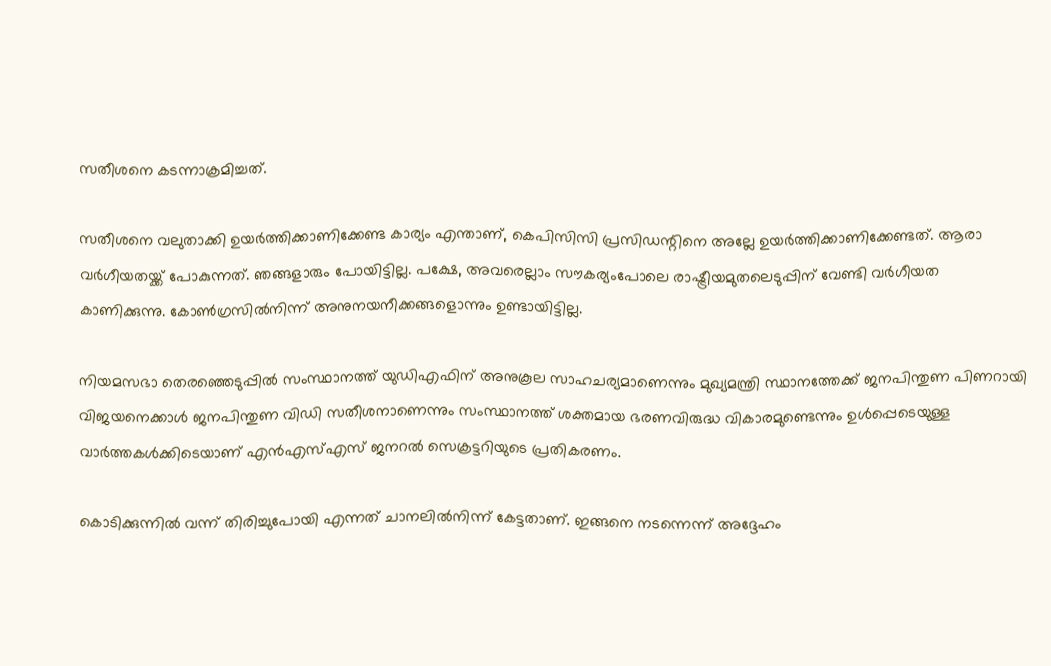സതീശനെ കടന്നാക്രമിച്ചത്.

സതീശനെ വലുതാക്കി ഉയര്‍ത്തിക്കാണിക്കേണ്ട കാര്യം എന്താണ്, കെപിസിസി പ്രസിഡന്റിനെ അല്ലേ ഉയര്‍ത്തിക്കാണിക്കേണ്ടത്. ആരാ വര്‍ഗീയതയ്ക്ക് പോകുന്നത്. ഞങ്ങളാരും പോയിട്ടില്ല. പക്ഷേ, അവരെല്ലാം സൗകര്യംപോലെ രാഷ്ട്രീയമുതലെടുപ്പിന് വേണ്ടി വര്‍ഗീയത കാണിക്കുന്നു. കോണ്‍ഗ്രസില്‍നിന്ന് അനുനയനീക്കങ്ങളൊന്നും ഉണ്ടായിട്ടില്ല.

നിയമസഭാ തെരഞ്ഞെടുപ്പില്‍ സംസ്ഥാനത്ത് യുഡിഎഫിന് അനുകൂല സാഹചര്യമാണെന്നും മുഖ്യമന്ത്രി സ്ഥാനത്തേക്ക് ജനപിന്തുണ പിണറായി വിജയനെക്കാള്‍ ജനപിന്തുണ വിഡി സതീശനാണെന്നും സംസ്ഥാനത്ത് ശക്തമായ ഭരണവിരുദ്ധ വികാരമുണ്ടെന്നും ഉള്‍പ്പെടെയുള്ള വാര്‍ത്തകള്‍ക്കിടെയാണ് എന്‍എസ്എസ് ജനറല്‍ സെക്രട്ടറിയുടെ പ്രതികരണം.

കൊടിക്കുന്നില്‍ വന്ന് തിരിച്ചുപോയി എന്നത് ചാനലില്‍നിന്ന് കേട്ടതാണ്. ഇങ്ങനെ നടന്നെന്ന് അദ്ദേഹം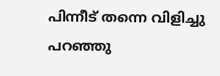പിന്നീട് തന്നെ വിളിച്ചു പറഞ്ഞു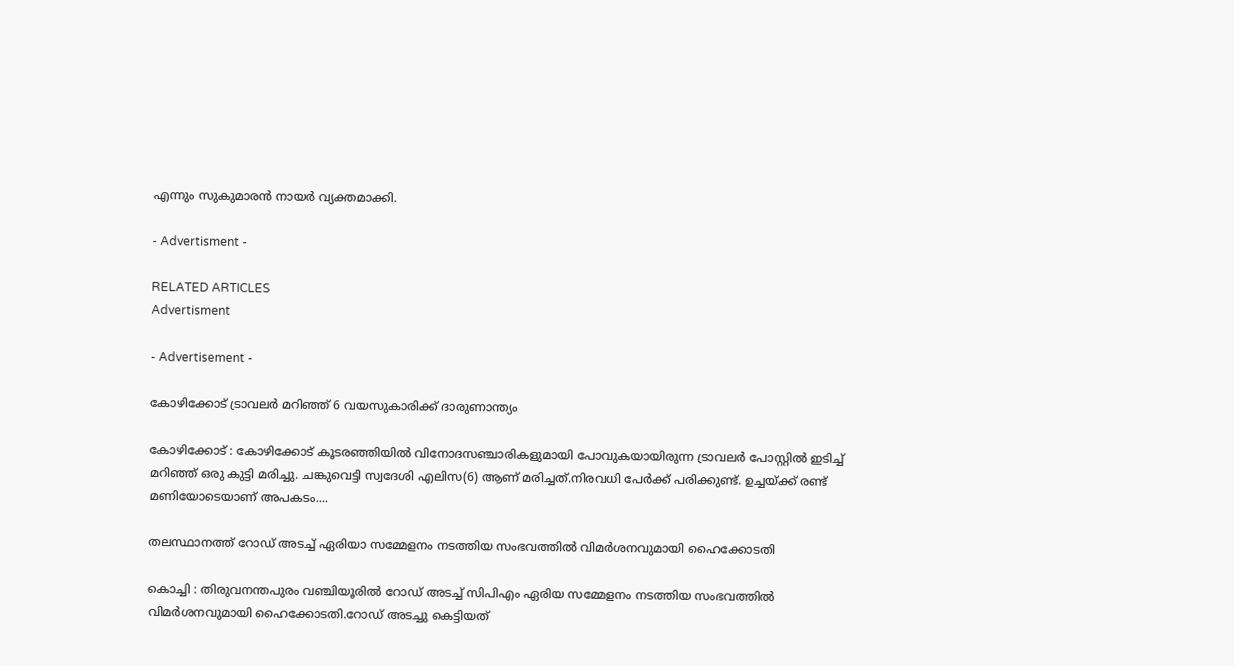എന്നും സുകുമാരന്‍ നായര്‍ വ്യക്തമാക്കി.

- Advertisment -

RELATED ARTICLES
Advertisment

- Advertisement -

കോഴിക്കോട് ട്രാവലർ മറിഞ്ഞ് 6 വയസുകാരിക്ക് ദാരുണാന്ത്യം

കോഴിക്കോട് : കോഴിക്കോട് കൂടരഞ്ഞിയിൽ വിനോദസഞ്ചാരികളുമായി പോവുകയായിരുന്ന ട്രാവലർ പോസ്റ്റില്‍ ഇടിച്ച് മറിഞ്ഞ് ഒരു കുട്ടി മരിച്ചു. ചങ്കുവെട്ടി സ്വദേശി എലിസ(6) ആണ് മരിച്ചത്.നിരവധി പേര്‍ക്ക് പരിക്കുണ്ട്. ഉച്ചയ്ക്ക് രണ്ട് മണിയോടെയാണ് അപകടം....

തലസ്ഥാനത്ത് റോഡ് അടച്ച് ഏരിയാ സമ്മേളനം നടത്തിയ സംഭവത്തിൽ വിമർശനവുമായി ഹൈക്കോടതി

കൊച്ചി : തിരുവനന്തപുരം വഞ്ചിയൂരിൽ റോഡ് അടച്ച് സിപിഎം ഏരിയ സമ്മേളനം നടത്തിയ സംഭവത്തിൽ വിമർശനവുമായി ഹൈക്കോടതി.റോഡ് അടച്ചു കെട്ടിയത്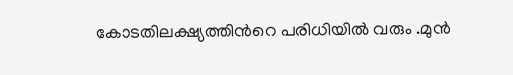കോടതിലക്ഷ്യത്തിന്‍റെ പരിധിയിൽ വരും .മുൻ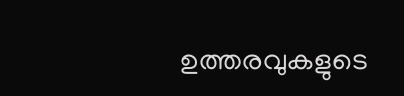ഉത്തരവുകളുടെ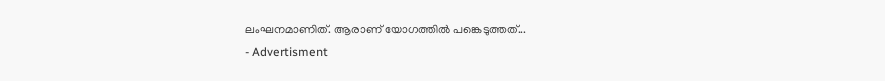ലംഘനമാണിത്. ആരാണ് യോഗത്തിൽ പങ്കെടുത്തത്...
- Advertisment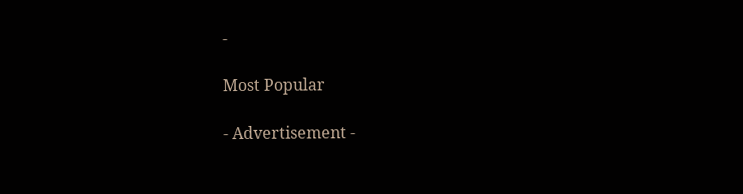-

Most Popular

- Advertisement -